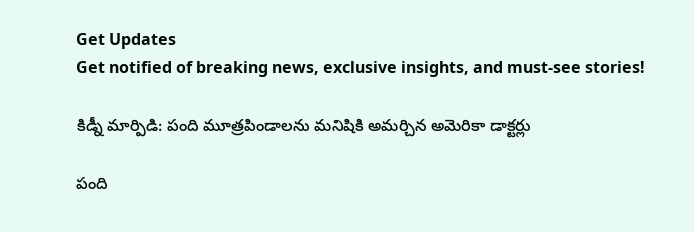Get Updates
Get notified of breaking news, exclusive insights, and must-see stories!

కిడ్నీ మార్పిడి: పంది మూత్రపిండాలను మనిషికి అమర్చిన అమెరికా డాక్టర్లు

పంది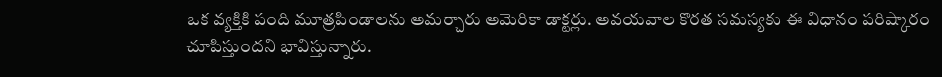ఒక వ్యక్తికి పంది మూత్రపిండాలను అమర్చారు అమెరికా డాక్టర్లు. అవయవాల కొరత సమస్యకు ఈ విధానం పరిష్కారం చూపిస్తుందని భావిస్తున్నారు.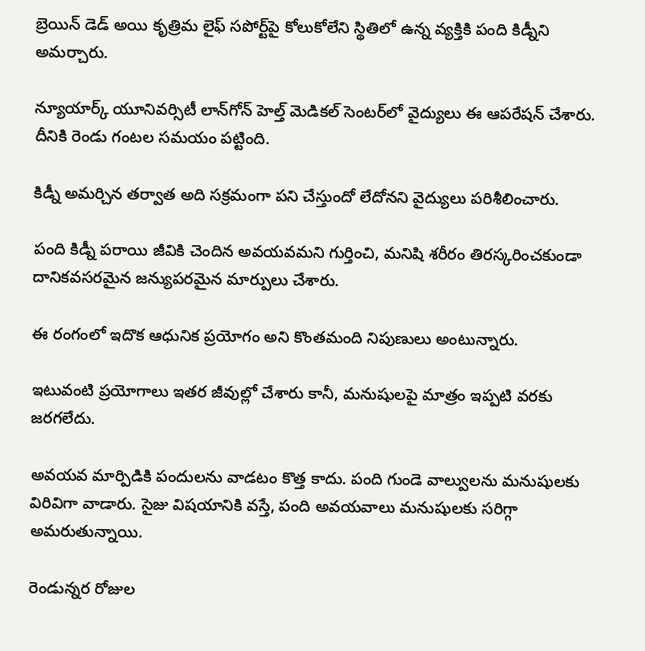బ్రెయిన్ డెడ్ అయి కృత్రిమ లైఫ్ సపోర్ట్‌పై కోలుకోలేని స్థితిలో ఉన్న వ్యక్తికి పంది కిడ్నీని అమర్చారు.

న్యూయార్క్‌ యూనివర్సిటీ లాన్‌గోన్ హెల్త్ మెడికల్ సెంటర్‌లో వైద్యులు ఈ ఆపరేషన్ చేశారు. దీనికి రెండు గంటల సమయం పట్టింది.

కిడ్నీ అమర్చిన తర్వాత అది సక్రమంగా పని చేస్తుందో లేదోనని వైద్యులు పరిశీలించారు.

పంది కిడ్నీ పరాయి జీవికి చెందిన అవయవమని గుర్తించి, మనిషి శరీరం తిరస్కరించకుండా దానికవసరమైన జన్యుపరమైన మార్పులు చేశారు.

ఈ రంగంలో ఇదొక ఆధునిక ప్రయోగం అని కొంతమంది నిపుణులు అంటున్నారు.

ఇటువంటి ప్రయోగాలు ఇతర జీవుల్లో చేశారు కానీ, మనుషులపై మాత్రం ఇప్పటి వరకు జరగలేదు.

అవయవ మార్పిడికి పందులను వాడటం కొత్త కాదు. పంది గుండె వాల్వులను మనుషులకు విరివిగా వాడారు. సైజు విషయానికి వస్తే, పంది అవయవాలు మనుషులకు సరిగ్గా అమరుతున్నాయి.

రెండున్నర రోజుల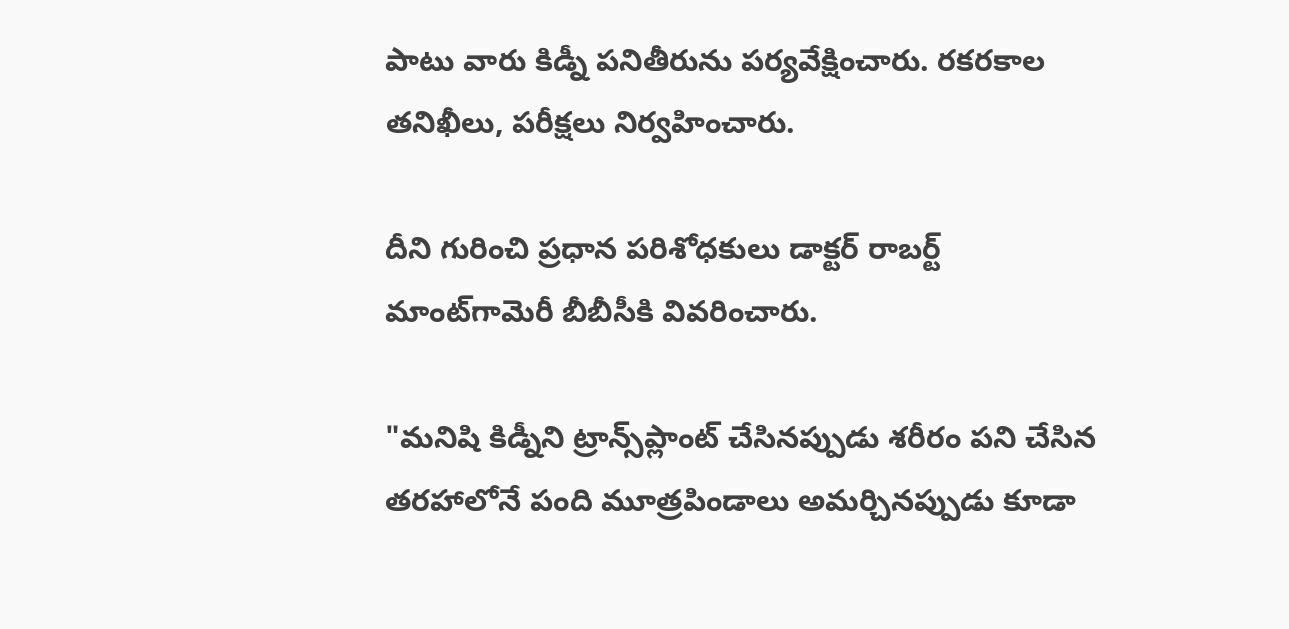పాటు వారు కిడ్నీ పనితీరును పర్యవేక్షించారు. రకరకాల తనిఖీలు, పరీక్షలు నిర్వహించారు.

దీని గురించి ప్రధాన పరిశోధకులు డాక్టర్ రాబర్ట్ మాంట్‌గామెరీ బీబీసీకి వివరించారు.

"మనిషి కిడ్నీని ట్రాన్స్‌ప్లాంట్ చేసినప్పుడు శరీరం పని చేసిన తరహాలోనే పంది మూత్రపిండాలు అమర్చినప్పుడు కూడా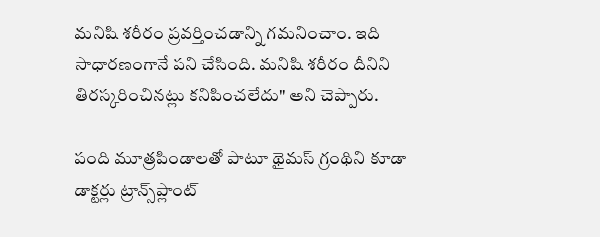మనిషి శరీరం ప్రవర్తించడాన్ని గమనించాం. ఇది సాధారణంగానే పని చేసింది. మనిషి శరీరం దీనిని తిరస్కరించినట్లు కనిపించలేదు" అని చెప్పారు.

పంది మూత్రపిండాలతో పాటూ థైమస్ గ్రంథిని కూడా డాక్టర్లు ట్రాన్స్‌ప్లాంట్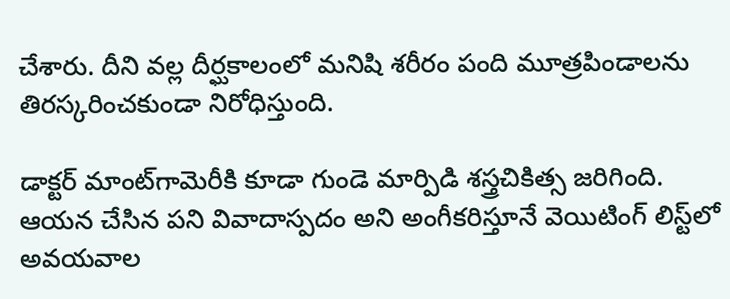చేశారు. దీని వల్ల దీర్ఘకాలంలో మనిషి శరీరం పంది మూత్రపిండాలను తిరస్కరించకుండా నిరోధిస్తుంది.

డాక్టర్ మాంట్‌గామెరీకి కూడా గుండె మార్పిడి శస్త్రచికిత్స జరిగింది. ఆయన చేసిన పని వివాదాస్పదం అని అంగీకరిస్తూనే వెయిటింగ్ లిస్ట్‌లో అవయవాల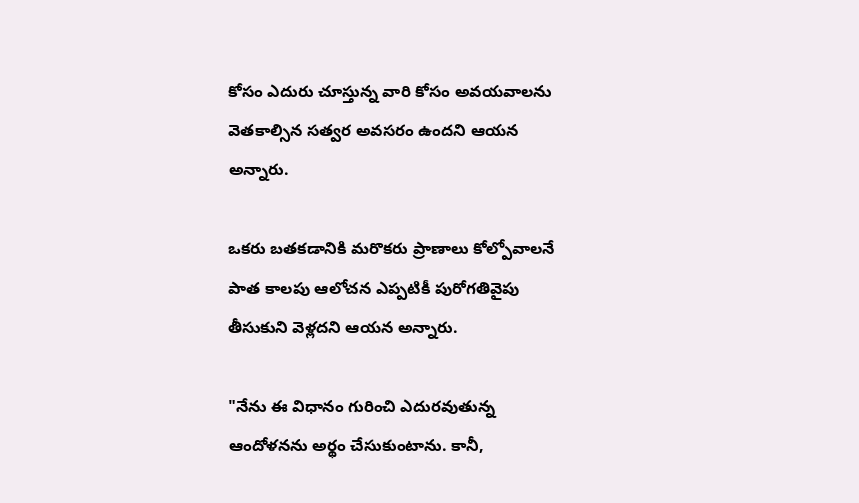కోసం ఎదురు చూస్తున్న వారి కోసం అవయవాలను వెతకాల్సిన సత్వర అవసరం ఉందని ఆయన అన్నారు.

ఒకరు బతకడానికి మరొకరు ప్రాణాలు కోల్పోవాలనే పాత కాలపు ఆలోచన ఎప్పటికీ పురోగతివైపు తీసుకుని వెళ్లదని ఆయన అన్నారు.

"నేను ఈ విధానం గురించి ఎదురవుతున్న ఆందోళనను అర్థం చేసుకుంటాను. కానీ,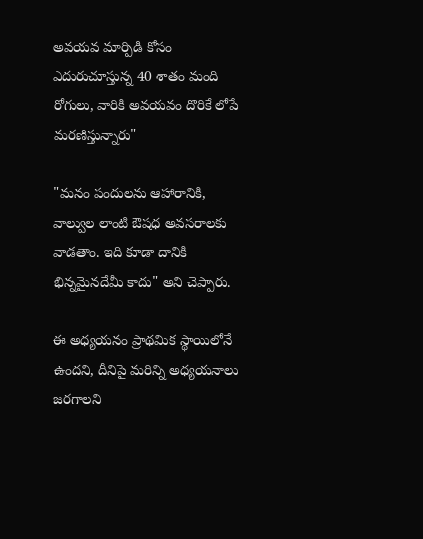అవయవ మార్పిడి కోసం ఎదురుచూస్తున్న 40 శాతం మంది రోగులు, వారికి అవయవం దొరికే లోపే మరణిస్తున్నారు"

"మనం పందులను ఆహారానికి, వాల్వుల లాంటి ఔషధ అవసరాలకు వాడతాం. ఇది కూడా దానికి భిన్నమైనదేమీ కాదు" అని చెప్పారు.

ఈ అధ్యయనం ప్రాథమిక స్థాయిలోనే ఉందని, దీనిపై మరిన్ని అధ్యయనాలు జరగాలని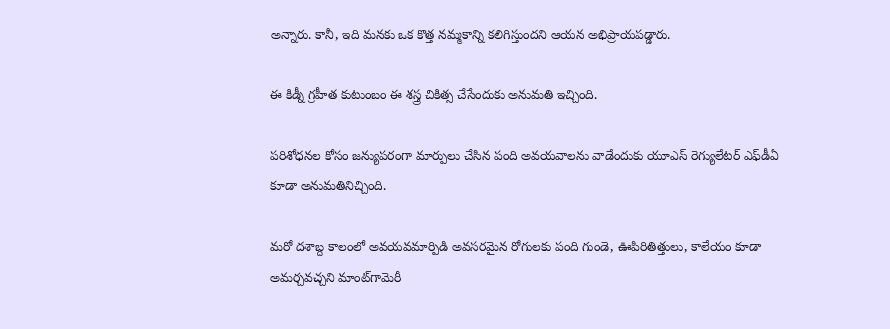అన్నారు. కానీ, ఇది మనకు ఒక కొత్త నమ్మకాన్ని కలిగిస్తుందని ఆయన అభిప్రాయపడ్డారు.

ఈ కిడ్నీ గ్రహీత కుటుంబం ఈ శస్త్ర చికిత్స చేసేందుకు అనుమతి ఇచ్చింది.

పరిశోధనల కోసం జన్యుపరంగా మార్పులు చేసిన పంది అవయవాలను వాడేందుకు యూఎస్ రెగ్యులేటర్ ఎఫ్‌డీఏ కూడా అనుమతినిచ్చింది.

మరో దశాబ్ద కాలంలో అవయవమార్పిడి అవసరమైన రోగులకు పంది గుండె, ఊపిరితిత్తులు, కాలేయం కూడా అమర్చవచ్చని మాంట్‌గామెరీ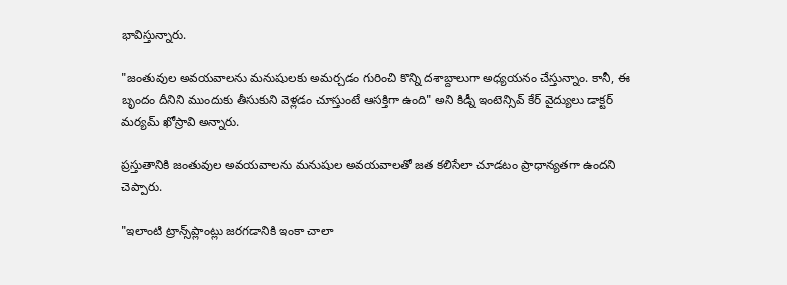భావిస్తున్నారు.

"జంతువుల అవయవాలను మనుషులకు అమర్చడం గురించి కొన్ని దశాబ్దాలుగా అధ్యయనం చేస్తున్నాం. కానీ, ఈ బృందం దీనిని ముందుకు తీసుకుని వెళ్లడం చూస్తుంటే ఆసక్తిగా ఉంది" అని కిడ్నీ ఇంటెన్సివ్ కేర్ వైద్యులు డాక్టర్ మర్యమ్ ఖోస్రావి అన్నారు.

ప్రస్తుతానికి జంతువుల అవయవాలను మనుషుల అవయవాలతో జత కలిసేలా చూడటం ప్రాధాన్యతగా ఉందని చెప్పారు.

"ఇలాంటి ట్రాన్స్‌ప్లాంట్లు జరగడానికి ఇంకా చాలా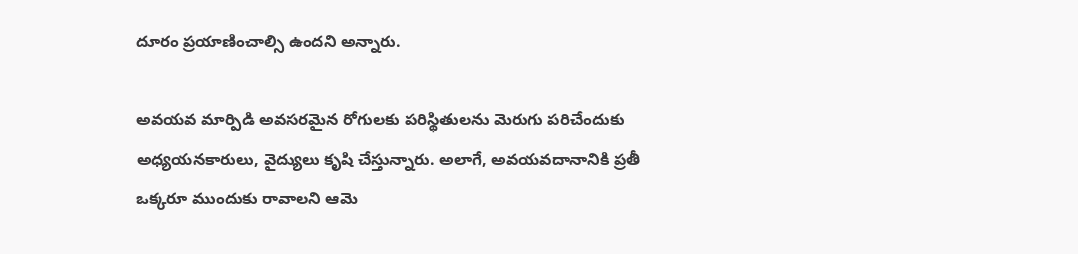దూరం ప్రయాణించాల్సి ఉందని అన్నారు.

అవయవ మార్పిడి అవసరమైన రోగులకు పరిస్థితులను మెరుగు పరిచేందుకు అధ్యయనకారులు, వైద్యులు కృషి చేస్తున్నారు. అలాగే, అవయవదానానికి ప్రతీ ఒక్కరూ ముందుకు రావాలని ఆమె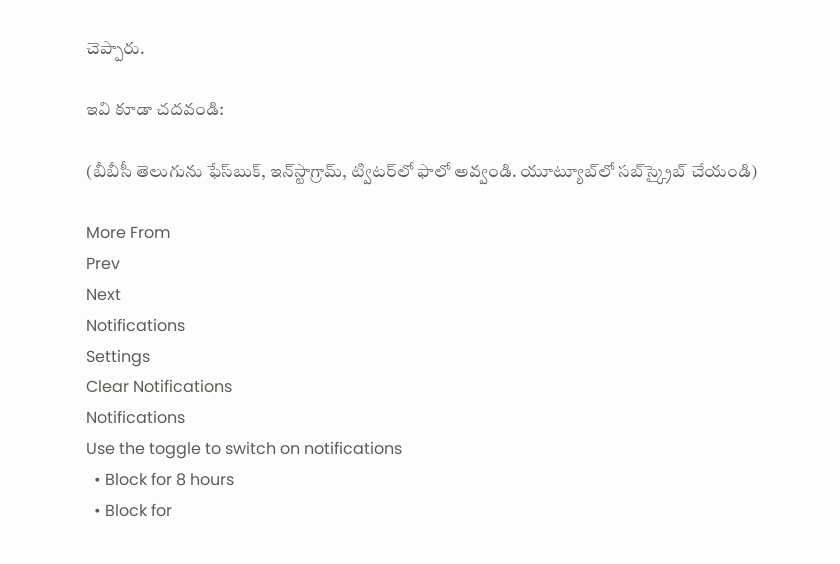చెప్పారు.

ఇవి కూడా చదవండి:

(బీబీసీ తెలుగును ఫేస్‌బుక్, ఇన్‌స్టాగ్రామ్‌, ట్విటర్‌లో ఫాలో అవ్వండి. యూట్యూబ్‌లో సబ్‌స్క్రైబ్ చేయండి)

More From
Prev
Next
Notifications
Settings
Clear Notifications
Notifications
Use the toggle to switch on notifications
  • Block for 8 hours
  • Block for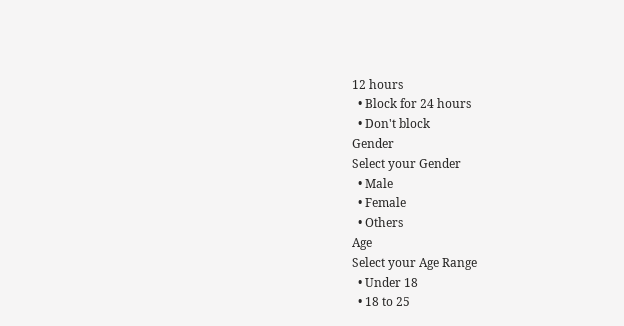12 hours
  • Block for 24 hours
  • Don't block
Gender
Select your Gender
  • Male
  • Female
  • Others
Age
Select your Age Range
  • Under 18
  • 18 to 25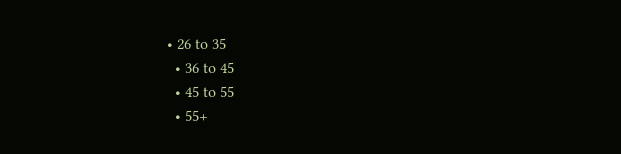• 26 to 35
  • 36 to 45
  • 45 to 55
  • 55+